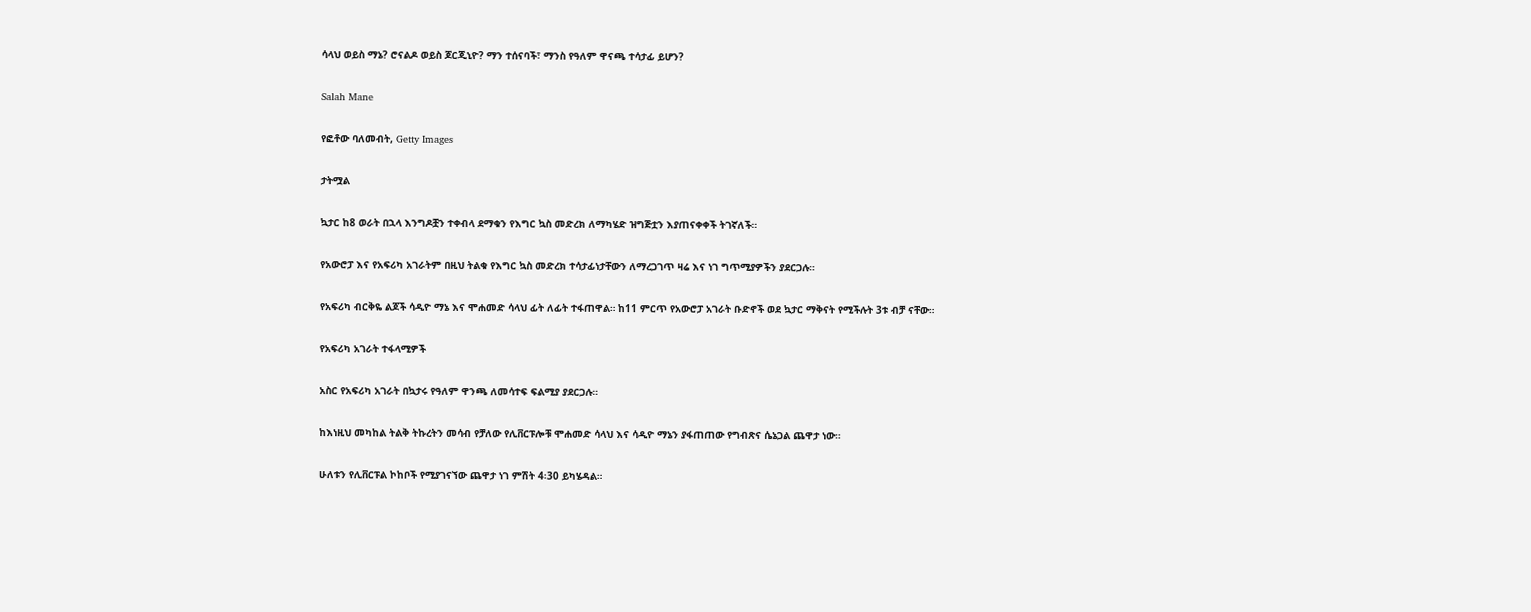ሳላህ ወይስ ማኔ? ሮናልዶ ወይስ ጆርጂኒዮ? ማን ተሰናባች፣ ማንስ የዓለም ዋናጫ ተሳታፊ ይሆን?

Salah Mane

የፎቶው ባለመብት, Getty Images

ታትሟል

ኳታር ከ8 ወራት በኋላ እንግዶቿን ተቀብላ ደማቁን የእግር ኳስ መድረክ ለማካሄድ ዝግጅቷን እያጠናቀቀች ትገኛለች።

የአውሮፓ እና የአፍሪካ አገራትም በዚህ ትልቁ የእግር ኳስ መድረክ ተሳታፊነታቸውን ለማረጋገጥ ዛሬ እና ነገ ግጥሚያዎችን ያደርጋሉ።

የአፍሪካ ብርቅዬ ልጆች ሳዲዮ ማኔ እና ሞሐመድ ሳላህ ፊት ለፊት ተፋጠዋል። ከ11 ምርጥ የአውሮፓ አገራት ቡድኖች ወደ ኳታር ማቅናት የሚችሉት 3ቱ ብቻ ናቸው።

የአፍሪካ አገራት ተፋላሚዎች

አስር የአፍሪካ አገራት በኳታሩ የዓለም ዋንጫ ለመሳተፍ ፍልሚያ ያደርጋሉ።

ከእነዚህ መካከል ትልቅ ትኩረትን መሳብ የቻለው የሊቨርፑሎቹ ሞሐመድ ሳላህ እና ሳዲዮ ማኔን ያፋጠጠው የግብጽና ሴኔጋል ጨዋታ ነው።

ሁለቱን የሊቨርፑል ኮከቦች የሚያገናኘው ጨዋታ ነገ ምሽት 4፡30 ይካሄዳል።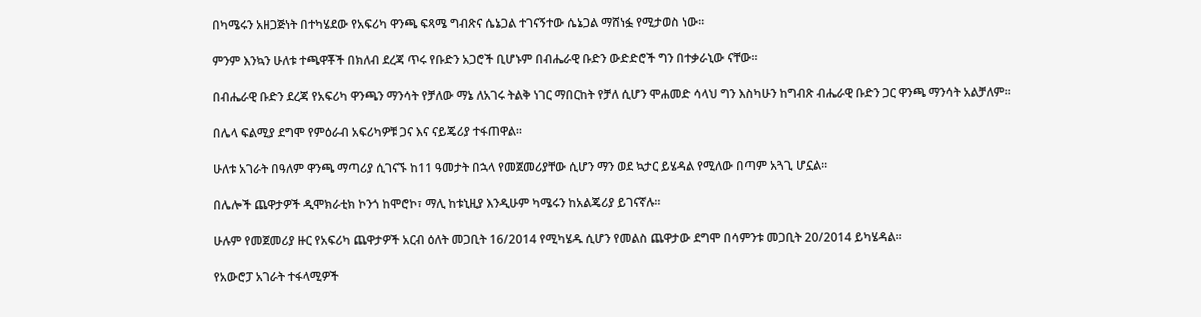በካሜሩን አዘጋጅነት በተካሄደው የአፍሪካ ዋንጫ ፍጻሜ ግብጽና ሴኔጋል ተገናኝተው ሴኔጋል ማሸነፏ የሚታወስ ነው።

ምንም እንኳን ሁለቱ ተጫዋቾች በክለብ ደረጃ ጥሩ የቡድን አጋሮች ቢሆኑም በብሔራዊ ቡድን ውድድሮች ግን በተቃራኒው ናቸው።

በብሔራዊ ቡድን ደረጃ የአፍሪካ ዋንጫን ማንሳት የቻለው ማኔ ለአገሩ ትልቅ ነገር ማበርከት የቻለ ሲሆን ሞሐመድ ሳላህ ግን እስካሁን ከግብጽ ብሔራዊ ቡድን ጋር ዋንጫ ማንሳት አልቻለም።

በሌላ ፍልሚያ ደግሞ የምዕራብ አፍሪካዎቹ ጋና እና ናይጄሪያ ተፋጠዋል።

ሁለቱ አገራት በዓለም ዋንጫ ማጣሪያ ሲገናኙ ከ11 ዓመታት በኋላ የመጀመሪያቸው ሲሆን ማን ወደ ኳታር ይሄዳል የሚለው በጣም አጓጊ ሆኗል።

በሌሎች ጨዋታዎች ዲሞክራቲክ ኮንጎ ከሞሮኮ፣ ማሊ ከቱኒዚያ እንዲሁም ካሜሩን ከአልጄሪያ ይገናኛሉ።

ሁሉም የመጀመሪያ ዙር የአፍሪካ ጨዋታዎች አርብ ዕለት መጋቢት 16/2014 የሚካሄዱ ሲሆን የመልስ ጨዋታው ደግሞ በሳምንቱ መጋቢት 20/2014 ይካሄዳል።

የአውሮፓ አገራት ተፋላሚዎች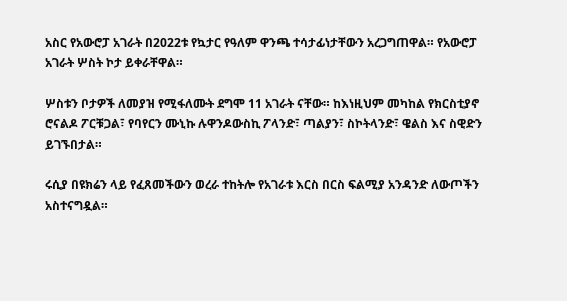አስር የአውሮፓ አገራት በ2022ቱ የኳታር የዓለም ዋንጫ ተሳታፊነታቸውን አረጋግጠዋል። የአውሮፓ አገራት ሦስት ኮታ ይቀራቸዋል።

ሦስቱን ቦታዎች ለመያዝ የሚፋለሙት ደግሞ 11 አገራት ናቸው። ከእነዚህም መካከል የክርስቲያኖ ሮናልዶ ፖርቹጋል፣ የባየርን ሙኒኩ ሉዋንዶውስኪ ፖላንድ፣ ጣልያን፣ ስኮትላንድ፣ ዌልስ እና ስዊድን ይገኙበታል።

ሩሲያ በዩክሬን ላይ የፈጸመችውን ወረራ ተከትሎ የአገራቱ እርስ በርስ ፍልሚያ አንዳንድ ለውጦችን አስተናግዷል።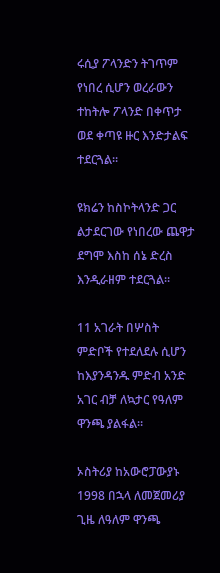ሩሲያ ፖላንድን ትገጥም የነበረ ሲሆን ወረራውን ተከትሎ ፖላንድ በቀጥታ ወደ ቀጣዩ ዙር እንድታልፍ ተደርጓል።

ዩክሬን ከስኮትላንድ ጋር ልታደርገው የነበረው ጨዋታ ደግሞ እስከ ሰኔ ድረስ እንዲራዘም ተደርጓል።

11 አገራት በሦስት ምድቦች የተደለደሉ ሲሆን ከእያንዳንዱ ምድብ አንድ አገር ብቻ ለኳታር የዓለም ዋንጫ ያልፋል።

ኦስትሪያ ከአውሮፓውያኑ 1998 በኋላ ለመጀመሪያ ጊዜ ለዓለም ዋንጫ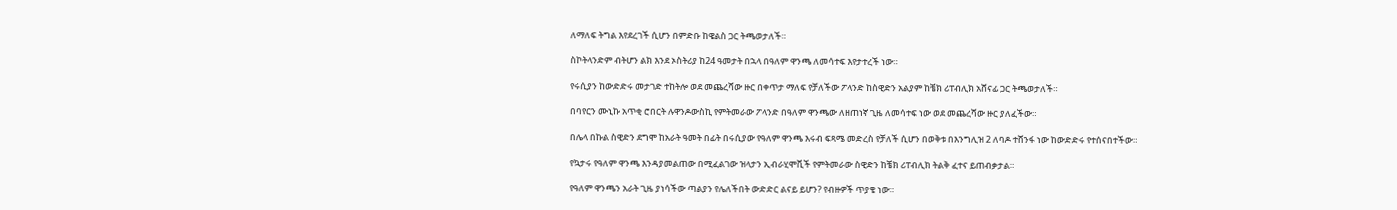ለማለፍ ትግል እየደረገች ሲሆን በምድቡ ከዌልስ ጋር ትጫወታለች።

ስኮትላንድም ብትሆን ልክ እንደ ኦስትሪያ ከ24 ዓመታት በኋላ በዓለም ዋንጫ ለመሳተፍ እየታተረች ነው።

የሩሲያን ከውድድሩ መታገድ ተከትሎ ወደ መጨረሻው ዙር በቀጥታ ማለፍ የቻለችው ፖላንድ ከስዊድን አልያም ከቼክ ሪፐብሊክ አሸናፊ ጋር ትጫወታለች።

በባየርን ሙኒኩ አጥቂ ሮበርት ሉዋንዶውስኪ የምትመራው ፖላንድ በዓለም ዋንጫው ለዘጠነኛ ጊዜ ለመሳተፍ ነው ወደ መጨረሻው ዙር ያለፈችው።

በሌላ በኩል ስዊድን ደግሞ ከአራት ዓመት በፊት በሩሲያው የዓለም ዋንጫ እሩብ ፍጻሜ መድረስ የቻለች ሲሆን በወቅቱ በእንግሊዝ 2 ለባዶ ተሸንፋ ነው ከውድድሩ የተሰናበተችው።

የኳታሩ የዓለም ዋንጫ እንዳያመልጠው በሚፈልገው ዝላታን ኢብራሂሞቪች የምትመራው ስዊድን ከቼክ ሪፐብሊክ ትልቅ ፈተና ይጠብቃታል።

የዓለም ዋንጫን አራት ጊዜ ያነሳችው ጣልያን የሌለችበት ውድድር ልናይ ይሆን? የብዙዎች ጥያቄ ነው።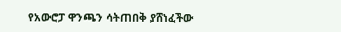የአውሮፓ ዋንጫን ሳትጠበቅ ያሸነፈችው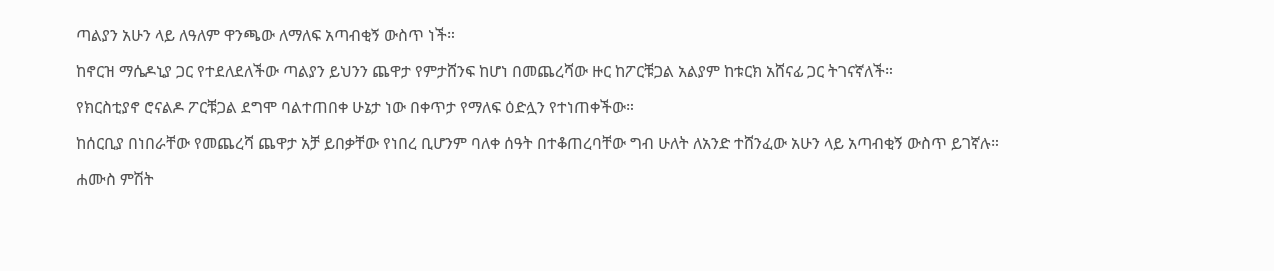ጣልያን አሁን ላይ ለዓለም ዋንጫው ለማለፍ አጣብቂኝ ውስጥ ነች።

ከኖርዝ ማሴዶኒያ ጋር የተደለደለችው ጣልያን ይህንን ጨዋታ የምታሸንፍ ከሆነ በመጨረሻው ዙር ከፖርቹጋል አልያም ከቱርክ አሸናፊ ጋር ትገናኛለች።

የክርስቲያኖ ሮናልዶ ፖርቹጋል ደግሞ ባልተጠበቀ ሁኔታ ነው በቀጥታ የማለፍ ዕድሏን የተነጠቀችው።

ከሰርቢያ በነበራቸው የመጨረሻ ጨዋታ አቻ ይበቃቸው የነበረ ቢሆንም ባለቀ ሰዓት በተቆጠረባቸው ግብ ሁለት ለአንድ ተሸንፈው አሁን ላይ አጣብቂኝ ውስጥ ይገኛሉ።

ሐሙስ ምሽት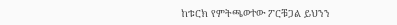ከቱርክ የምትጫወተው ፖርቹጋል ይህንን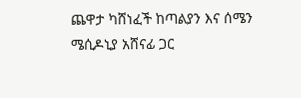ጨዋታ ካሸነፈች ከጣልያን እና ሰሜን ሜሲዶኒያ አሸናፊ ጋር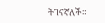ትገናኛለች።